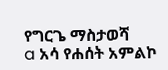የግርጌ ማስታወሻ
a አሳ የሐሰት አምልኮ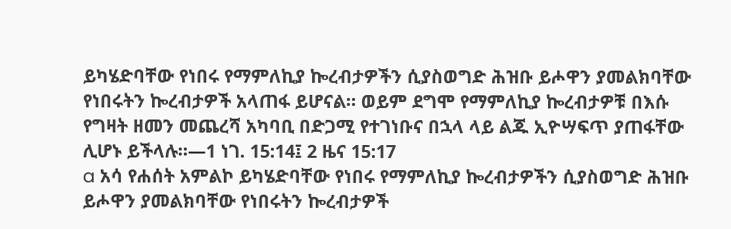ይካሄድባቸው የነበሩ የማምለኪያ ኰረብታዎችን ሲያስወግድ ሕዝቡ ይሖዋን ያመልክባቸው የነበሩትን ኰረብታዎች አላጠፋ ይሆናል። ወይም ደግሞ የማምለኪያ ኰረብታዎቹ በእሱ የግዛት ዘመን መጨረሻ አካባቢ በድጋሚ የተገነቡና በኋላ ላይ ልጁ ኢዮሣፍጥ ያጠፋቸው ሊሆኑ ይችላሉ።—1 ነገ. 15:14፤ 2 ዜና 15:17
a አሳ የሐሰት አምልኮ ይካሄድባቸው የነበሩ የማምለኪያ ኰረብታዎችን ሲያስወግድ ሕዝቡ ይሖዋን ያመልክባቸው የነበሩትን ኰረብታዎች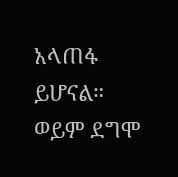አላጠፋ ይሆናል። ወይም ደግሞ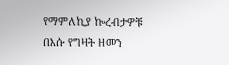የማምለኪያ ኰረብታዎቹ በእሱ የግዛት ዘመን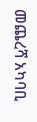መጨረሻ አካባቢ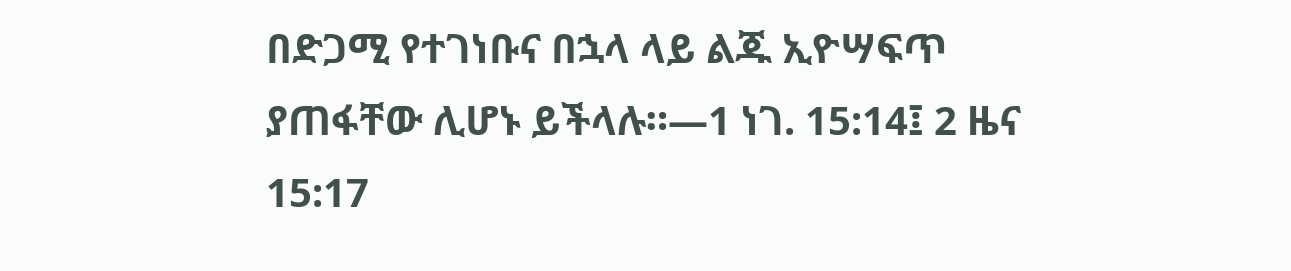በድጋሚ የተገነቡና በኋላ ላይ ልጁ ኢዮሣፍጥ ያጠፋቸው ሊሆኑ ይችላሉ።—1 ነገ. 15:14፤ 2 ዜና 15:17